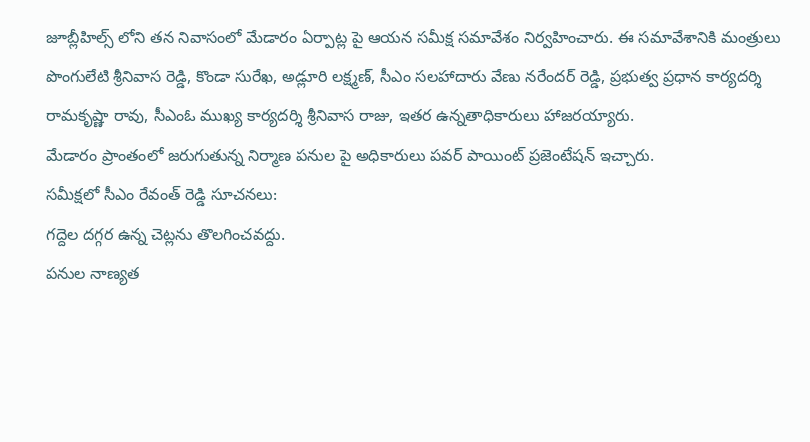జూబ్లీహిల్స్ లోని తన నివాసంలో మేడారం ఏర్పాట్ల పై ఆయన సమీక్ష సమావేశం నిర్వహించారు. ఈ సమావేశానికి మంత్రులు పొంగులేటి శ్రీనివాస రెడ్డి, కొండా సురేఖ, అడ్లూరి లక్ష్మణ్, సీఎం సలహాదారు వేణు నరేందర్ రెడ్డి, ప్రభుత్వ ప్రధాన కార్యదర్శి రామకృష్ణా రావు, సీఎంఓ ముఖ్య కార్యదర్శి శ్రీనివాస రాజు, ఇతర ఉన్నతాధికారులు హాజరయ్యారు.
మేడారం ప్రాంతంలో జరుగుతున్న నిర్మాణ పనుల పై అధికారులు పవర్ పాయింట్ ప్రజెంటేషన్ ఇచ్చారు.
సమీక్షలో సీఎం రేవంత్ రెడ్డి సూచనలు:
గద్దెల దగ్గర ఉన్న చెట్లను తొలగించవద్దు.
పనుల నాణ్యత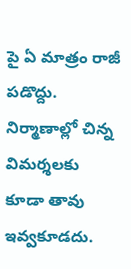పై ఏ మాత్రం రాజీ పడొద్దు.
నిర్మాణాల్లో చిన్న విమర్శలకు కూడా తావు ఇవ్వకూడదు.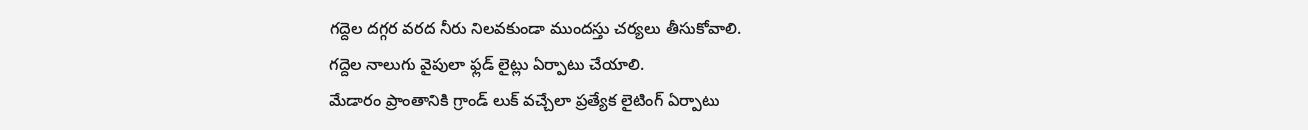గద్దెల దగ్గర వరద నీరు నిలవకుండా ముందస్తు చర్యలు తీసుకోవాలి.
గద్దెల నాలుగు వైపులా ఫ్లడ్ లైట్లు ఏర్పాటు చేయాలి.
మేడారం ప్రాంతానికి గ్రాండ్ లుక్ వచ్చేలా ప్రత్యేక లైటింగ్ ఏర్పాటు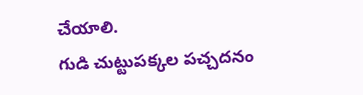చేయాలి.
గుడి చుట్టుపక్కల పచ్చదనం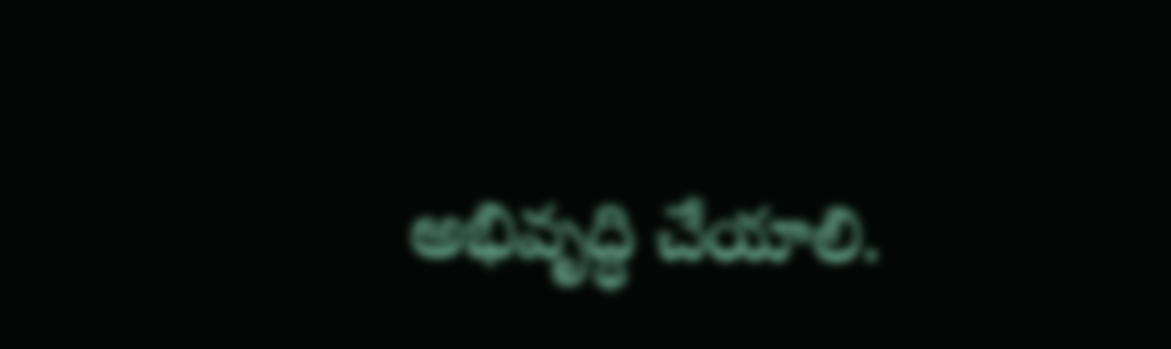అభివృద్ధి చేయాలి.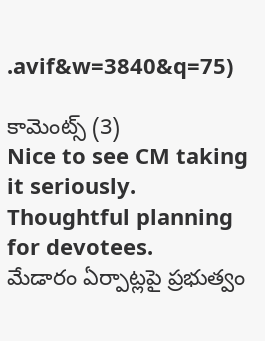.avif&w=3840&q=75)

కామెంట్స్ (3)
Nice to see CM taking it seriously.
Thoughtful planning for devotees.
మేడారం ఏర్పాట్లపై ప్రభుత్వం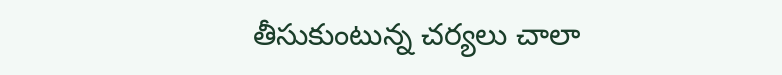తీసుకుంటున్న చర్యలు చాలా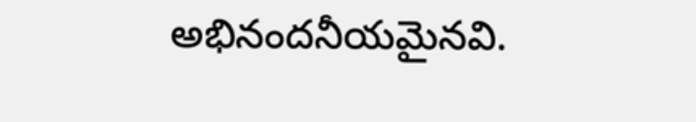అభినందనీయమైనవి.